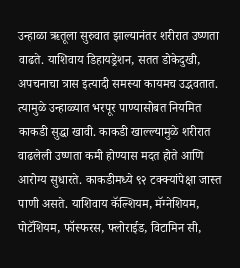उन्हाळा ऋतूला सुरुवात झाल्यानंतर शरीरात उष्णता वाढते. याशिवाय डिहायड्रेशन, सतत डोकेदुखी, अपचनाचा त्रास इत्यादी समस्या कायमच उद्भवतात. त्यामुळे उन्हाळ्यात भरपूर पाण्यासोबत नियमित काकडी सुद्धा खावी. काकडी खाल्ल्यामुळे शरीरात वाढलेली उष्णता कमी होण्यास मदत होते आणि आरोग्य सुधारते. काकडीमध्ये ९२ टक्क्यांपेक्षा जास्त पाणी असते. याशिवाय कॅल्शियम, मॅग्नेशियम, पोटॅशियम, फॉस्फरस, फ्लोराईड, विटामिन सी,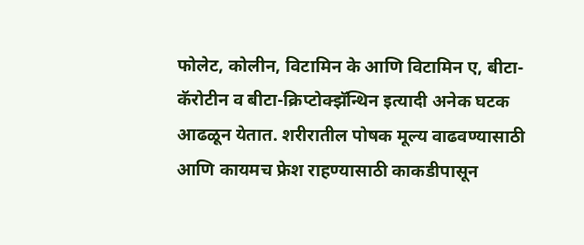फोलेट, कोलीन, विटामिन के आणि विटामिन ए, बीटा-कॅरोटीन व बीटा-क्रिप्टोक्झॅन्थिन इत्यादी अनेक घटक आढळून येतात. शरीरातील पोषक मूल्य वाढवण्यासाठी आणि कायमच फ्रेश राहण्यासाठी काकडीपासून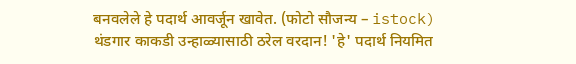बनवलेले हे पदार्थ आवर्जून खावेत. (फोटो सौजन्य – istock)
थंडगार काकडी उन्हाळ्यासाठी ठरेल वरदान! 'हे' पदार्थ नियमित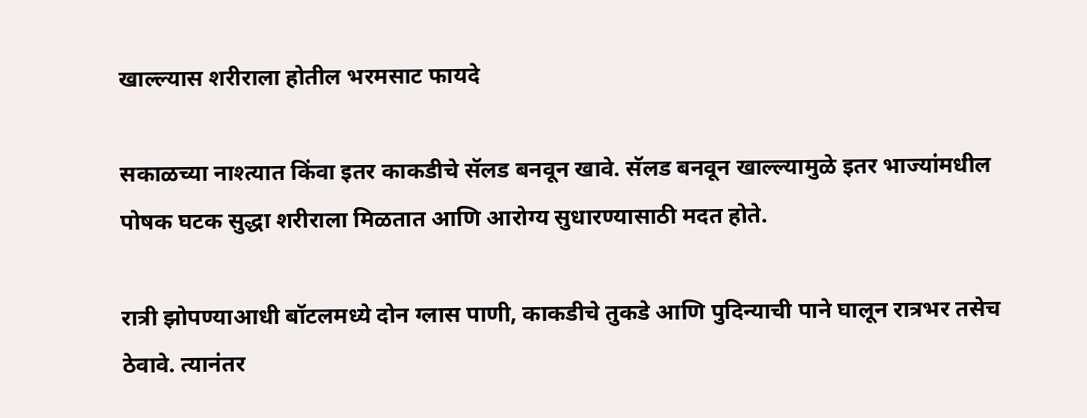खाल्ल्यास शरीराला होतील भरमसाट फायदे

सकाळच्या नाश्त्यात किंवा इतर काकडीचे सॅलड बनवून खावे. सॅलड बनवून खाल्ल्यामुळे इतर भाज्यांमधील पोषक घटक सुद्धा शरीराला मिळतात आणि आरोग्य सुधारण्यासाठी मदत होते.

रात्री झोपण्याआधी बॉटलमध्ये दोन ग्लास पाणी, काकडीचे तुकडे आणि पुदिन्याची पाने घालून रात्रभर तसेच ठेवावे. त्यानंतर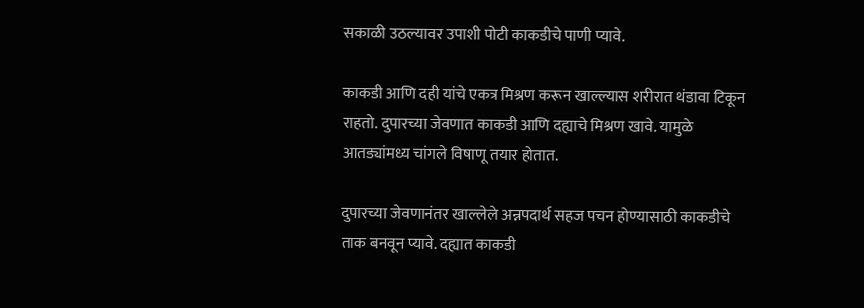सकाळी उठल्यावर उपाशी पोटी काकडीचे पाणी प्यावे.

काकडी आणि दही यांचे एकत्र मिश्रण करून खाल्ल्यास शरीरात थंडावा टिकून राहतो. दुपारच्या जेवणात काकडी आणि दह्याचे मिश्रण खावे. यामुळे आतड्यांमध्य चांगले विषाणू तयार होतात.

दुपारच्या जेवणानंतर खाल्लेले अन्नपदार्थ सहज पचन होण्यासाठी काकडीचे ताक बनवून प्यावे. दह्यात काकडी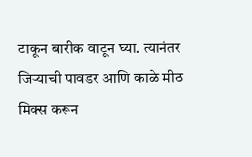टाकून बारीक वाटून घ्या. त्यानंतर जिऱ्याची पावडर आणि काळे मीठ मिक्स करून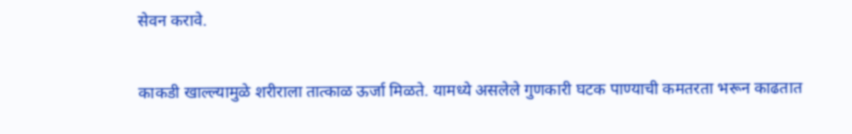सेवन करावे.

काकडी खाल्ल्यामुळे शरीराला तात्काळ ऊर्जा मिळते. यामध्ये असलेले गुणकारी घटक पाण्याची कमतरता भरून काढतात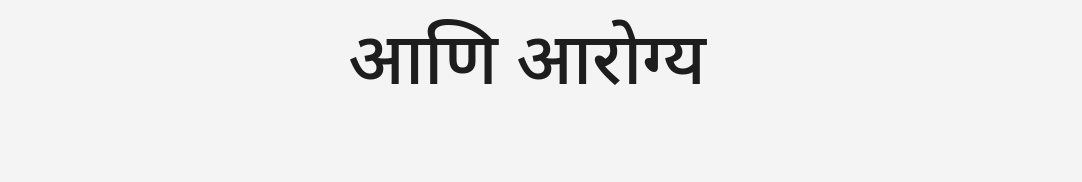आणि आरोग्य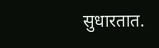सुधारतात.